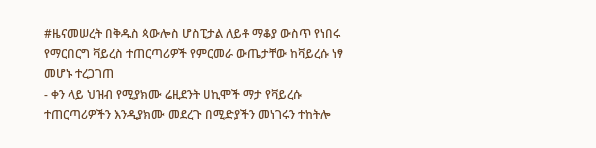#ዜናመሠረት በቅዱስ ጳውሎስ ሆስፒታል ለይቶ ማቆያ ውስጥ የነበሩ የማርበርግ ቫይረስ ተጠርጣሪዎች የምርመራ ውጤታቸው ከቫይረሱ ነፃ መሆኑ ተረጋገጠ
- ቀን ላይ ህዝብ የሚያክሙ ሬዚደንት ሀኪሞች ማታ የቫይረሱ ተጠርጣሪዎችን እንዲያክሙ መደረጉ በሚድያችን መነገሩን ተከትሎ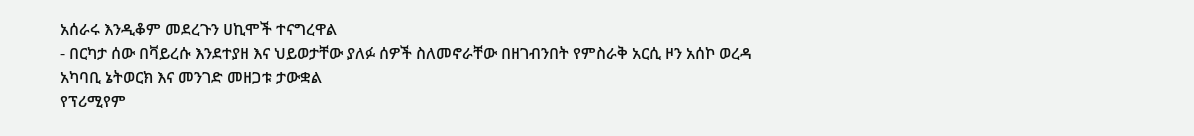አሰራሩ እንዲቆም መደረጉን ሀኪሞች ተናግረዋል
- በርካታ ሰው በቫይረሱ እንደተያዘ እና ህይወታቸው ያለፉ ሰዎች ስለመኖራቸው በዘገብንበት የምስራቅ አርሲ ዞን አሰኮ ወረዳ አካባቢ ኔትወርክ እና መንገድ መዘጋቱ ታውቋል
የፕሪሚየም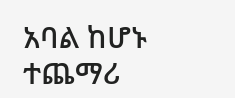አባል ከሆኑ ተጨማሪ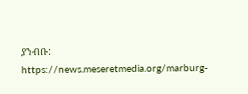ያንብቡ:
https://news.meseretmedia.org/marburg-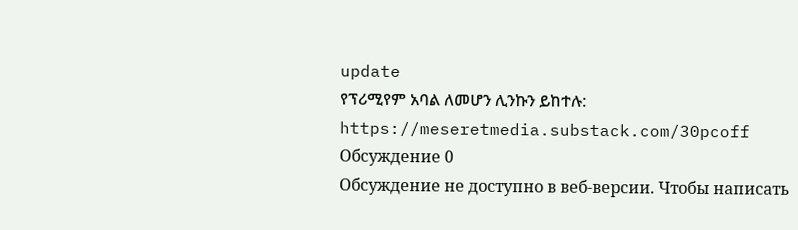update
የፕሪሚየም አባል ለመሆን ሊንኩን ይከተሉ:
https://meseretmedia.substack.com/30pcoff
Обсуждение 0
Обсуждение не доступно в веб-версии. Чтобы написать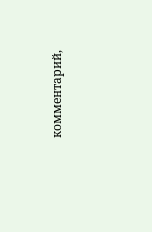комментарий,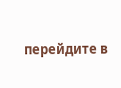перейдите в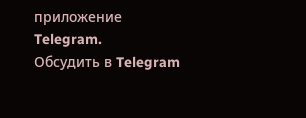приложение Telegram.
Обсудить в Telegram